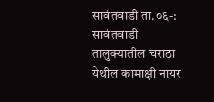सावंतवाडी ता.०६-: सावंतवाडी तालुक्यातील चराठा येथील कामाक्षी नायर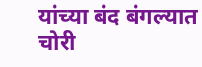यांच्या बंद बंगल्यात चोरी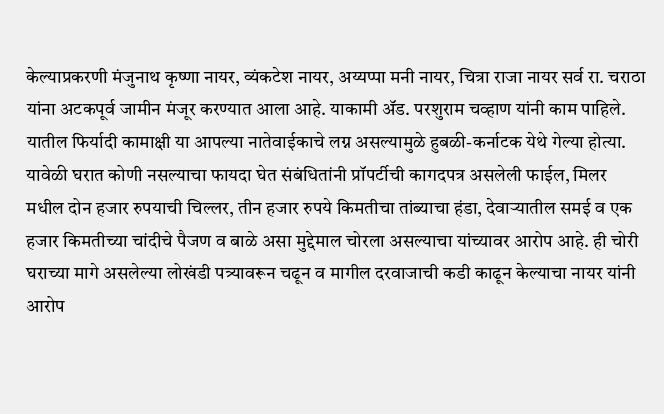केल्याप्रकरणी मंजुनाथ कृष्णा नायर, व्यंकटेश नायर, अय्यप्पा मनी नायर, चित्रा राजा नायर सर्व रा. चराठा यांना अटकपूर्व जामीन मंजूर करण्यात आला आहे. याकामी ॲड. परशुराम चव्हाण यांनी काम पाहिले.
यातील फिर्यादी कामाक्षी या आपल्या नातेवाईकाचे लग्न असल्यामुळे हुबळी-कर्नाटक येथे गेल्या होत्या. यावेळी घरात कोणी नसल्याचा फायदा घेत संबंधितांनी प्रॉपर्टीची कागदपत्र असलेली फाईल, मिलर मधील दोन हजार रुपयाची चिल्लर, तीन हजार रुपये किमतीचा तांब्याचा हंडा, देवाऱ्यातील समई व एक हजार किमतीच्या चांदीचे पैजण व बाळे असा मुद्देमाल चोरला असल्याचा यांच्यावर आरोप आहे. ही चोरी घराच्या मागे असलेल्या लोखंडी पत्र्यावरून चढून व मागील दरवाजाची कडी काढून केल्याचा नायर यांनी आरोप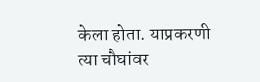केला होता. याप्रकरणी त्या चौघांवर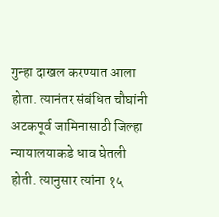गुन्हा दाखल करण्यात आला होता. त्यानंतर संबंधित चौघांनी अटकपूर्व जामिनासाठी जिल्हा न्यायालयाकडे धाव घेतली होती. त्यानुसार त्यांना १५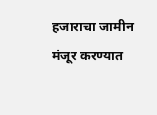हजाराचा जामीन मंजूर करण्यात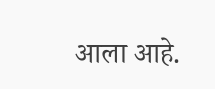आला आहे.